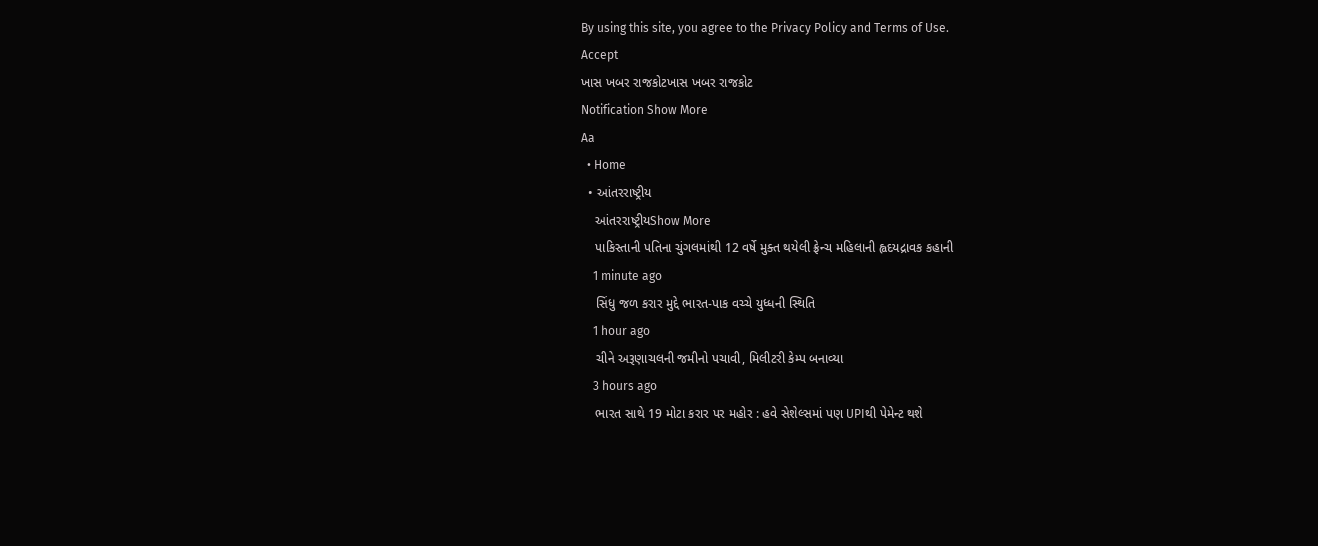By using this site, you agree to the Privacy Policy and Terms of Use.
Accept
ખાસ ખબર રાજકોટખાસ ખબર રાજકોટ
Notification Show More
Aa
  • Home
  • આંતરરાષ્ટ્રીય
    આંતરરાષ્ટ્રીયShow More
    પાકિસ્તાની પતિના ચુંગલમાંથી 12 વર્ષે મુક્ત થયેલી ફ્રેન્ચ મહિલાની હ્વદયદ્રાવક કહાની
    1 minute ago
    સિંધુ જળ કરાર મુદ્દે ભારત-પાક વચ્ચે યુધ્ધની સ્થિતિ
    1 hour ago
    ચીને અરૂણાચલની જમીનો પચાવી, મિલીટરી કેમ્પ બનાવ્યા
    3 hours ago
    ભારત સાથે 19 મોટા કરાર પર મહોર : હવે સેશેલ્સમાં પણ UPIથી પેમેન્ટ થશે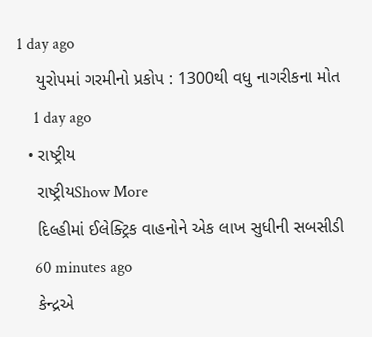1 day ago
    યુરોપમાં ગરમીનો પ્રકોપ : 1300થી વધુ નાગરીકના મોત
    1 day ago
  • રાષ્ટ્રીય
    રાષ્ટ્રીયShow More
    દિલ્હીમાં ઈલેક્ટ્રિક વાહનોને એક લાખ સુધીની સબસીડી
    60 minutes ago
    કેન્દ્રએ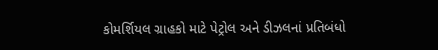કોમર્શિયલ ગ્રાહકો માટે પેટ્રોલ અને ડીઝલનાં પ્રતિબંધો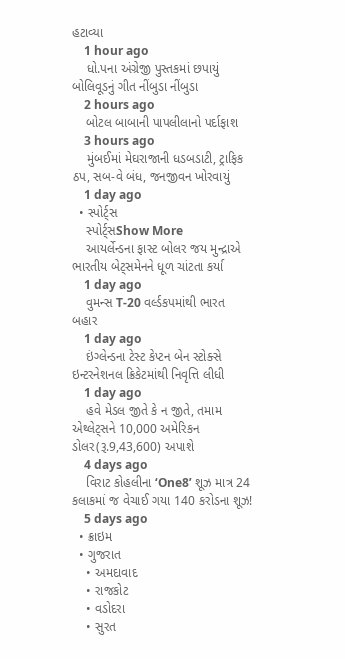હટાવ્યા
    1 hour ago
    ધો.પના અંગ્રેજી પુસ્તકમાં છપાયું બોલિવૂડનું ગીત નીંબુડા નીંબુડા
    2 hours ago
    બોટલ બાબાની પાપલીલાનો પર્દાફાશ
    3 hours ago
    મુંબઈમાં મેઘરાજાની ધડબડાટી, ટ્રાફિક ઠપ, સબ-વે બંધ, જનજીવન ખોરવાયું
    1 day ago
  • સ્પોર્ટ્સ
    સ્પોર્ટ્સShow More
    આયર્લેન્ડના ફાસ્ટ બોલર જય મુન્દ્રાએ ભારતીય બેટ્સમેનને ધૂળ ચાંટતા કર્યા
    1 day ago
    વુમન્સ T-20 વર્લ્ડકપમાંથી ભારત બહાર
    1 day ago
    ઇંગ્લેન્ડના ટેસ્ટ કેપ્ટન બેન સ્ટોક્સે ઇન્ટરનેશનલ ક્રિકેટમાંથી નિવૃત્તિ લીધી
    1 day ago
    હવે મેડલ જીતે કે ન જીતે, તમામ એથ્લેટ્સને 10,000 અમેરિકન ડોલર(રૂ.9,43,600) અપાશે
    4 days ago
    વિરાટ કોહલીના ‘One8’ શૂઝ માત્ર 24 કલાકમાં જ વેચાઈ ગયા 140 કરોડના શૂઝ!
    5 days ago
  • ક્રાઇમ
  • ગુજરાત
    • અમદાવાદ
    • રાજકોટ
    • વડોદરા
    • સુરત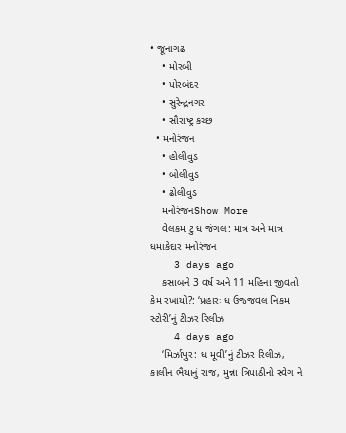• જૂનાગઢ
    • મોરબી
    • પોરબંદર
    • સુરેન્દ્રનગર
    • સૌરાષ્ટ્ર કચ્છ
  • મનોરંજન
    • હોલીવુડ
    • બોલીવુડ
    • ઢોલીવુડ
    મનોરંજનShow More
    વેલકમ ટુ ધ જંગલ: માત્ર અને માત્ર ધમાકેદાર મનોરંજન
    3 days ago
    કસાબને 3 વર્ષ અને 11 મહિના જીવતો કેમ રખાયો?: ‘પ્રહારઃ ધ ઉજ્જવલ નિકમ સ્ટોરી’નું ટીઝર રિલીઝ
    4 days ago
    ‘મિર્ઝાપુર: ધ મૂવી’નું ટીઝર રિલીઝ, કાલીન ભૈયાનું રાજ, મુન્ના ત્રિપાઠીનો સ્વેગ ને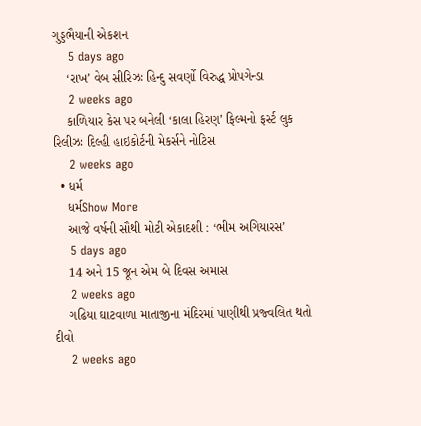ગુડ્ડભૈયાની એકશન
    5 days ago
    ‘રાખ’ વેબ સીરિઝઃ હિન્દુ સવર્ણો વિરુદ્ધ પ્રોપગેન્ડા
    2 weeks ago
    કાળિયાર કેસ પર બનેલી ‘કાલા હિરણ’ ફિલ્મનો ફર્સ્ટ લુક રિલીઝઃ દિલ્હી હાઇકોર્ટની મેકર્સને નોટિસ
    2 weeks ago
  • ધર્મ
    ધર્મShow More
    આજે વર્ષની સૌથી મોટી એકાદશી : ‘ભીમ અગિયારસ’
    5 days ago
    14 અને 15 જૂન એમ બે દિવસ અમાસ
    2 weeks ago
    ગઢિયા ઘાટવાળા માતાજીના મંદિરમાં પાણીથી પ્રજ્વલિત થતો દીવો
    2 weeks ago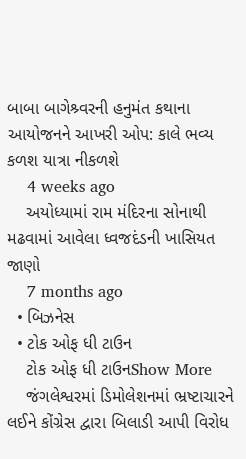બાબા બાગેશ્ર્વરની હનુમંત કથાના આયોજનને આખરી ઓપ: કાલે ભવ્ય કળશ યાત્રા નીકળશે
    4 weeks ago
    અયોધ્યામાં રામ મંદિરના સોનાથી મઢવામાં આવેલા ધ્વજદંડની ખાસિયત જાણો
    7 months ago
  • બિઝનેસ
  • ટોક ઓફ ધી ટાઉન
    ટોક ઓફ ધી ટાઉનShow More
    જંગલેશ્વરમાં ડિમોલેશનમાં ભ્રષ્ટાચારને લઈને કોંગ્રેસ દ્વારા બિલાડી આપી વિરોધ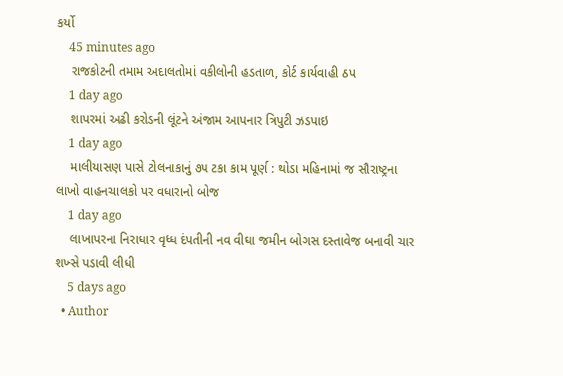કર્યો
    45 minutes ago
    રાજકોટની તમામ અદાલતોમાં વકીલોની હડતાળ, કોર્ટ કાર્યવાહી ઠપ
    1 day ago
    શાપરમાં અઢી કરોડની લૂંટને અંજામ આપનાર ત્રિપુટી ઝડપાઇ
    1 day ago
    માલીયાસણ પાસે ટોલનાકાનું ૭૫ ટકા કામ પૂર્ણ : થોડા મહિનામાં જ સૌરાષ્ટ્રના લાખો વાહનચાલકો પર વધારાનો બોજ
    1 day ago
    લાખાપરના નિરાધાર વૃધ્ધ દંપતીની નવ વીઘા જમીન બોગસ દસ્તાવેજ બનાવી ચાર શખ્સે પડાવી લીધી
    5 days ago
  • Author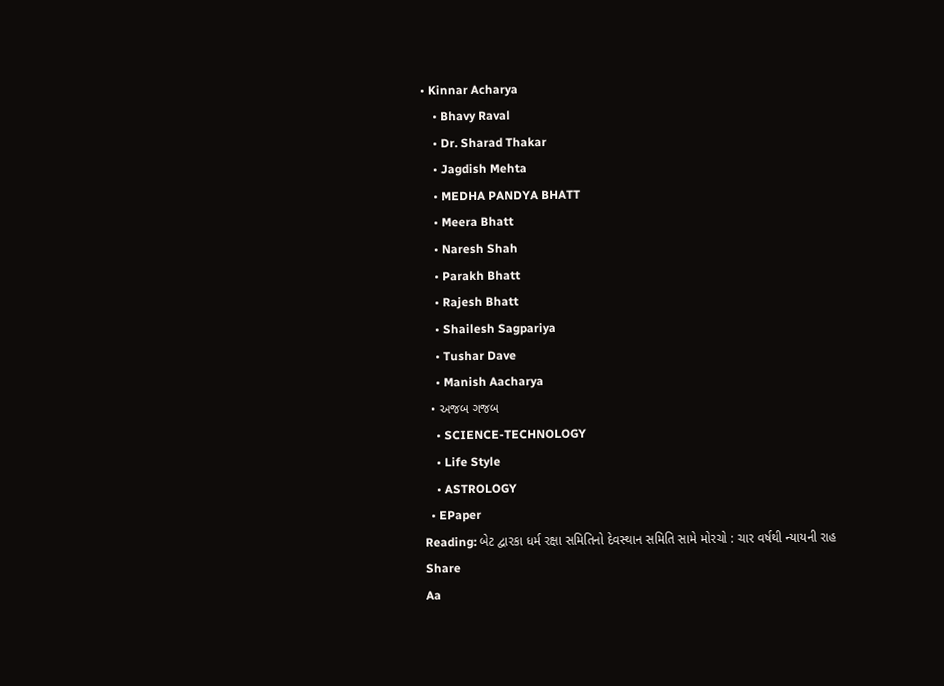• Kinnar Acharya
    • Bhavy Raval
    • Dr. Sharad Thakar
    • Jagdish Mehta
    • MEDHA PANDYA BHATT
    • Meera Bhatt
    • Naresh Shah
    • Parakh Bhatt
    • Rajesh Bhatt
    • Shailesh Sagpariya
    • Tushar Dave
    • Manish Aacharya
  • અજબ ગજબ
    • SCIENCE-TECHNOLOGY
    • Life Style
    • ASTROLOGY
  • EPaper
Reading: બેટ દ્વારકા ધર્મ રક્ષા સમિતિનો દેવસ્થાન સમિતિ સામે મોરચો : ચાર વર્ષથી ન્યાયની રાહ
Share
Aa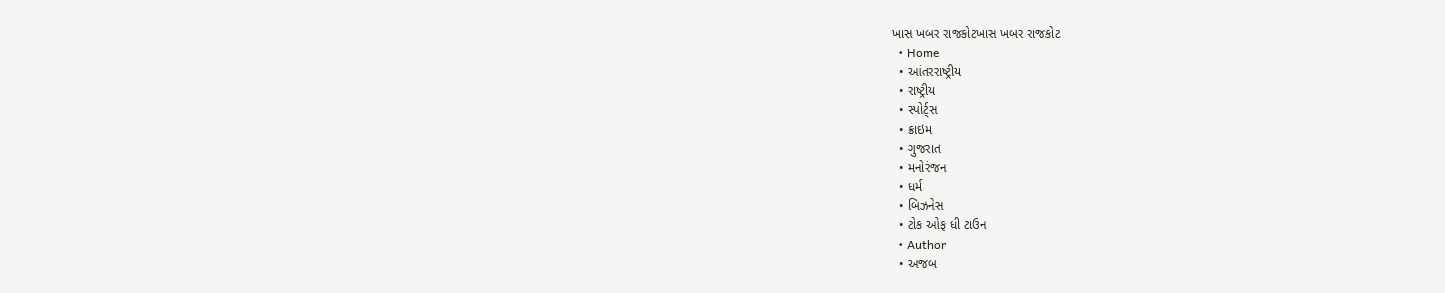ખાસ ખબર રાજકોટખાસ ખબર રાજકોટ
  • Home
  • આંતરરાષ્ટ્રીય
  • રાષ્ટ્રીય
  • સ્પોર્ટ્સ
  • ક્રાઇમ
  • ગુજરાત
  • મનોરંજન
  • ધર્મ
  • બિઝનેસ
  • ટોક ઓફ ધી ટાઉન
  • Author
  • અજબ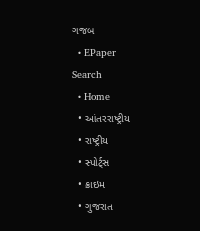ગજબ
  • EPaper
Search
  • Home
  • આંતરરાષ્ટ્રીય
  • રાષ્ટ્રીય
  • સ્પોર્ટ્સ
  • ક્રાઇમ
  • ગુજરાત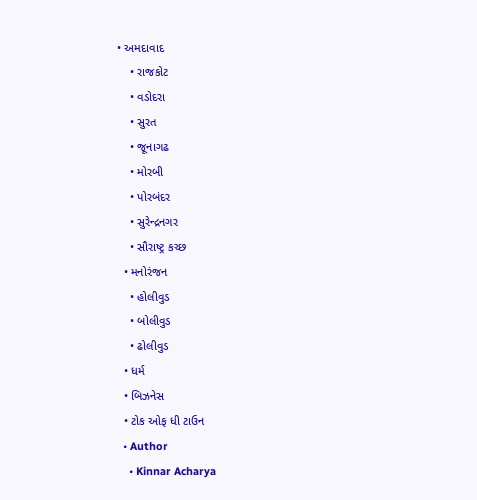• અમદાવાદ
    • રાજકોટ
    • વડોદરા
    • સુરત
    • જૂનાગઢ
    • મોરબી
    • પોરબંદર
    • સુરેન્દ્રનગર
    • સૌરાષ્ટ્ર કચ્છ
  • મનોરંજન
    • હોલીવુડ
    • બોલીવુડ
    • ઢોલીવુડ
  • ધર્મ
  • બિઝનેસ
  • ટોક ઓફ ધી ટાઉન
  • Author
    • Kinnar Acharya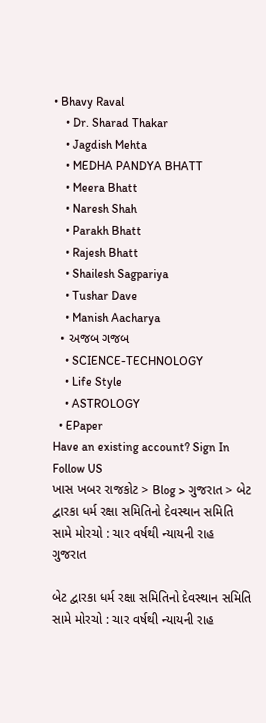• Bhavy Raval
    • Dr. Sharad Thakar
    • Jagdish Mehta
    • MEDHA PANDYA BHATT
    • Meera Bhatt
    • Naresh Shah
    • Parakh Bhatt
    • Rajesh Bhatt
    • Shailesh Sagpariya
    • Tushar Dave
    • Manish Aacharya
  • અજબ ગજબ
    • SCIENCE-TECHNOLOGY
    • Life Style
    • ASTROLOGY
  • EPaper
Have an existing account? Sign In
Follow US
ખાસ ખબર રાજકોટ > Blog > ગુજરાત > બેટ દ્વારકા ધર્મ રક્ષા સમિતિનો દેવસ્થાન સમિતિ સામે મોરચો : ચાર વર્ષથી ન્યાયની રાહ
ગુજરાત

બેટ દ્વારકા ધર્મ રક્ષા સમિતિનો દેવસ્થાન સમિતિ સામે મોરચો : ચાર વર્ષથી ન્યાયની રાહ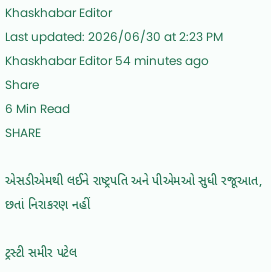Khaskhabar Editor
Last updated: 2026/06/30 at 2:23 PM
Khaskhabar Editor 54 minutes ago
Share
6 Min Read
SHARE

એસડીએમથી લઈને રાષ્ટ્રપતિ અને પીએમઓ સુધી રજૂઆત, છતાં નિરાકરણ નહીં

ટ્રસ્ટી સમીર પટેલ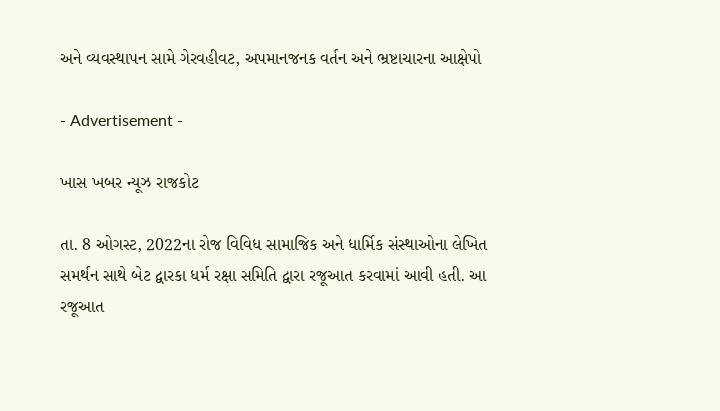અને વ્યવસ્થાપન સામે ગેરવહીવટ, અપમાનજનક વર્તન અને ભ્રષ્ટાચારના આક્ષેપો

- Advertisement -

ખાસ ખબર ન્યૂઝ રાજકોટ

તા. 8 ઓગસ્ટ, 2022ના રોજ વિવિધ સામાજિક અને ધાર્મિક સંસ્થાઓના લેખિત સમર્થન સાથે બેટ દ્વારકા ધર્મ રક્ષા સમિતિ દ્વારા રજૂઆત કરવામાં આવી હતી. આ રજૂઆત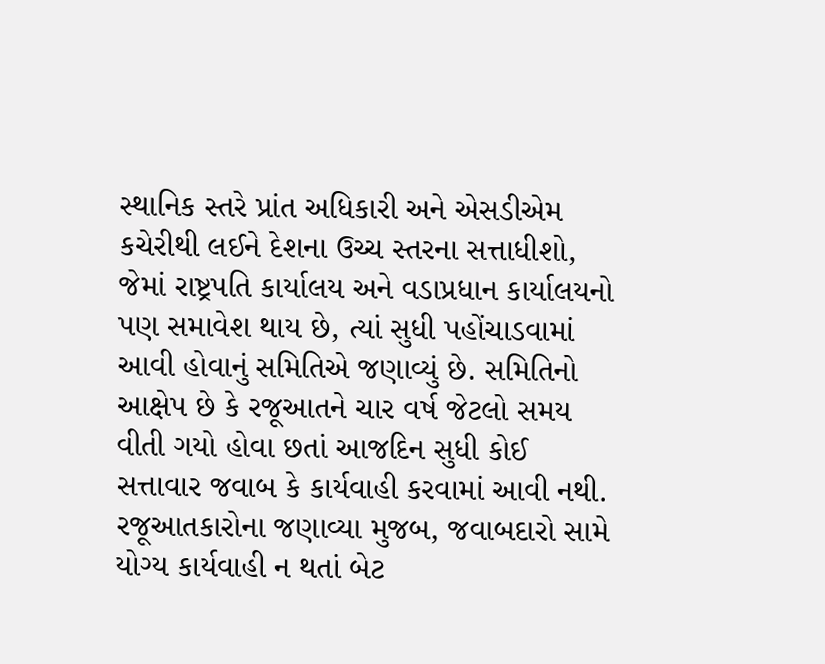સ્થાનિક સ્તરે પ્રાંત અધિકારી અને એસડીએમ કચેરીથી લઈને દેશના ઉચ્ચ સ્તરના સત્તાધીશો, જેમાં રાષ્ટ્રપતિ કાર્યાલય અને વડાપ્રધાન કાર્યાલયનો પણ સમાવેશ થાય છે, ત્યાં સુધી પહોંચાડવામાં આવી હોવાનું સમિતિએ જણાવ્યું છે. સમિતિનો આક્ષેપ છે કે રજૂઆતને ચાર વર્ષ જેટલો સમય વીતી ગયો હોવા છતાં આજદિન સુધી કોઈ સત્તાવાર જવાબ કે કાર્યવાહી કરવામાં આવી નથી. રજૂઆતકારોના જણાવ્યા મુજબ, જવાબદારો સામે યોગ્ય કાર્યવાહી ન થતાં બેટ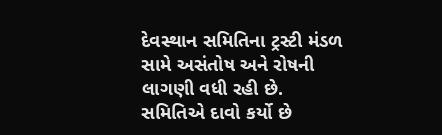દેવસ્થાન સમિતિના ટ્રસ્ટી મંડળ સામે અસંતોષ અને રોષની લાગણી વધી રહી છે. સમિતિએ દાવો કર્યો છે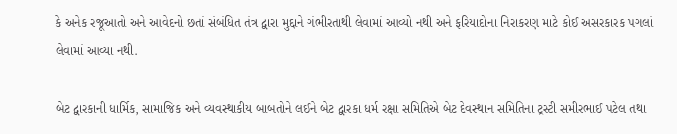કે અનેક રજૂઆતો અને આવેદનો છતાં સંબંધિત તંત્ર દ્વારા મુદ્દાને ગંભીરતાથી લેવામાં આવ્યો નથી અને ફરિયાદોના નિરાકરણ માટે કોઈ અસરકારક પગલાં લેવામાં આવ્યા નથી.

બેટ દ્વારકાની ધાર્મિક, સામાજિક અને વ્યવસ્થાકીય બાબતોને લઈને બેટ દ્વારકા ધર્મ રક્ષા સમિતિએ બેટ દેવસ્થાન સમિતિના ટ્રસ્ટી સમીરભાઈ પટેલ તથા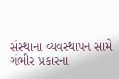સંસ્થાના વ્યવસ્થાપન સામે ગંભીર પ્રકારના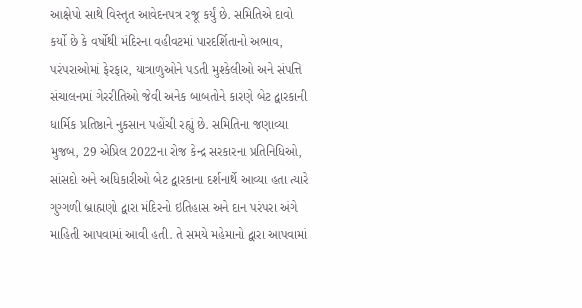આક્ષેપો સાથે વિસ્તૃત આવેદનપત્ર રજૂ કર્યું છે. સમિતિએ દાવો કર્યો છે કે વર્ષોથી મંદિરના વહીવટમાં પારદર્શિતાનો અભાવ, પરંપરાઓમાં ફેરફાર, યાત્રાળુઓને પડતી મુશ્કેલીઓ અને સંપત્તિ સંચાલનમાં ગેરરીતિઓ જેવી અનેક બાબતોને કારણે બેટ દ્વારકાની ધાર્મિક પ્રતિષ્ઠાને નુકસાન પહોંચી રહ્યું છે. સમિતિના જણાવ્યા મુજબ, 29 એપ્રિલ 2022ના રોજ કેન્દ્ર સરકારના પ્રતિનિધિઓ, સાંસદો અને અધિકારીઓ બેટ દ્વારકાના દર્શનાર્થે આવ્યા હતા ત્યારે ગુગ્ગળી બ્રાહ્મણો દ્વારા મંદિરનો ઇતિહાસ અને દાન પરંપરા અંગે માહિતી આપવામાં આવી હતી. તે સમયે મહેમાનો દ્વારા આપવામાં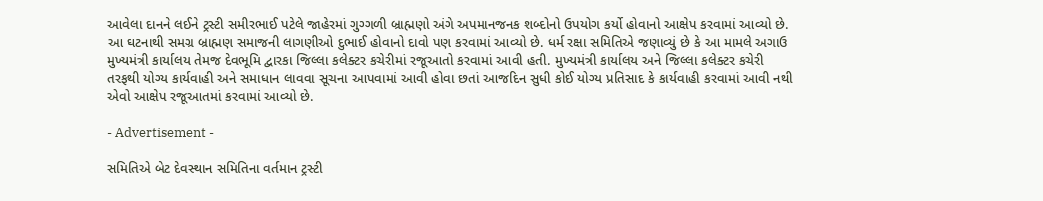આવેલા દાનને લઈને ટ્રસ્ટી સમીરભાઈ પટેલે જાહેરમાં ગુગ્ગળી બ્રાહ્મણો અંગે અપમાનજનક શબ્દોનો ઉપયોગ કર્યો હોવાનો આક્ષેપ કરવામાં આવ્યો છે. આ ઘટનાથી સમગ્ર બ્રાહ્મણ સમાજની લાગણીઓ દુભાઈ હોવાનો દાવો પણ કરવામાં આવ્યો છે. ધર્મ રક્ષા સમિતિએ જણાવ્યું છે કે આ મામલે અગાઉ મુખ્યમંત્રી કાર્યાલય તેમજ દેવભૂમિ દ્વારકા જિલ્લા કલેક્ટર કચેરીમાં રજૂઆતો કરવામાં આવી હતી. મુખ્યમંત્રી કાર્યાલય અને જિલ્લા કલેક્ટર કચેરી તરફથી યોગ્ય કાર્યવાહી અને સમાધાન લાવવા સૂચના આપવામાં આવી હોવા છતાં આજદિન સુધી કોઈ યોગ્ય પ્રતિસાદ કે કાર્યવાહી કરવામાં આવી નથી એવો આક્ષેપ રજૂઆતમાં કરવામાં આવ્યો છે.

- Advertisement -

સમિતિએ બેટ દેવસ્થાન સમિતિના વર્તમાન ટ્રસ્ટી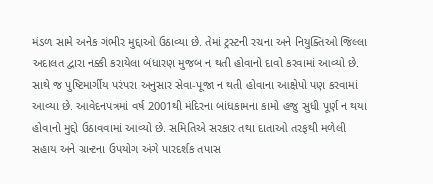મંડળ સામે અનેક ગંભીર મુદ્દાઓ ઉઠાવ્યા છે. તેમાં ટ્રસ્ટની રચના અને નિયુક્તિઓ જિલ્લા અદાલત દ્વારા નક્કી કરાયેલા બંધારણ મુજબ ન થતી હોવાનો દાવો કરવામાં આવ્યો છે. સાથે જ પુષ્ટિમાર્ગીય પરંપરા અનુસાર સેવા-પૂજા ન થતી હોવાના આક્ષેપો પણ કરવામાં આવ્યા છે. આવેદનપત્રમાં વર્ષ 2001થી મંદિરના બાંધકામના કામો હજુ સુધી પૂર્ણ ન થયા હોવાનો મુદ્દો ઉઠાવવામાં આવ્યો છે. સમિતિએ સરકાર તથા દાતાઓ તરફથી મળેલી સહાય અને ગ્રાન્ટના ઉપયોગ અંગે પારદર્શક તપાસ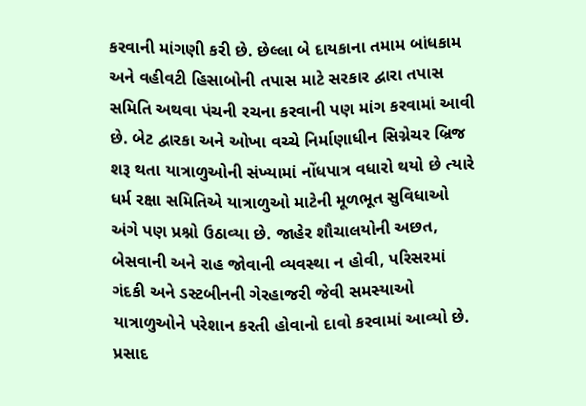કરવાની માંગણી કરી છે. છેલ્લા બે દાયકાના તમામ બાંધકામ અને વહીવટી હિસાબોની તપાસ માટે સરકાર દ્વારા તપાસ સમિતિ અથવા પંચની રચના કરવાની પણ માંગ કરવામાં આવી છે. બેટ દ્વારકા અને ઓખા વચ્ચે નિર્માણાધીન સિગ્નેચર બ્રિજ શરૂ થતા યાત્રાળુઓની સંખ્યામાં નોંધપાત્ર વધારો થયો છે ત્યારે ધર્મ રક્ષા સમિતિએ યાત્રાળુઓ માટેની મૂળભૂત સુવિધાઓ અંગે પણ પ્રશ્નો ઉઠાવ્યા છે. જાહેર શૌચાલયોની અછત, બેસવાની અને રાહ જોવાની વ્યવસ્થા ન હોવી, પરિસરમાં ગંદકી અને ડસ્ટબીનની ગેરહાજરી જેવી સમસ્યાઓ યાત્રાળુઓને પરેશાન કરતી હોવાનો દાવો કરવામાં આવ્યો છે. પ્રસાદ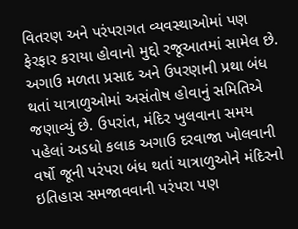વિતરણ અને પરંપરાગત વ્યવસ્થાઓમાં પણ ફેરફાર કરાયા હોવાનો મુદ્દો રજૂઆતમાં સામેલ છે. અગાઉ મળતા પ્રસાદ અને ઉપરણાની પ્રથા બંધ થતાં યાત્રાળુઓમાં અસંતોષ હોવાનું સમિતિએ જણાવ્યું છે. ઉપરાંત, મંદિર ખુલવાના સમય પહેલાં અડધો કલાક અગાઉ દરવાજા ખોલવાની વર્ષો જૂની પરંપરા બંધ થતાં યાત્રાળુઓને મંદિરનો ઇતિહાસ સમજાવવાની પરંપરા પણ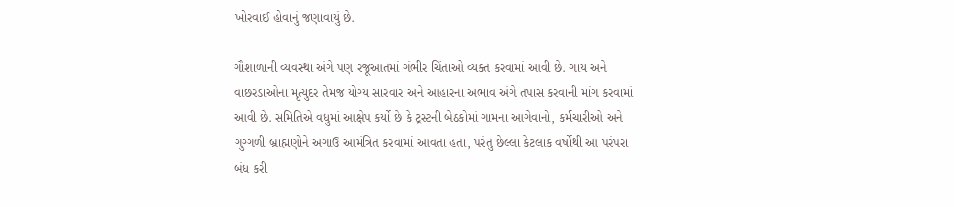ખોરવાઈ હોવાનું જણાવાયું છે.

ગૌશાળાની વ્યવસ્થા અંગે પણ રજૂઆતમાં ગંભીર ચિંતાઓ વ્યક્ત કરવામાં આવી છે. ગાય અને વાછરડાઓના મૃત્યુદર તેમજ યોગ્ય સારવાર અને આહારના અભાવ અંગે તપાસ કરવાની માંગ કરવામાં આવી છે. સમિતિએ વધુમાં આક્ષેપ કર્યો છે કે ટ્રસ્ટની બેઠકોમાં ગામના આગેવાનો, કર્મચારીઓ અને ગુગ્ગળી બ્રાહ્મણોને અગાઉ આમંત્રિત કરવામાં આવતા હતા, પરંતુ છેલ્લા કેટલાક વર્ષોથી આ પરંપરા બંધ કરી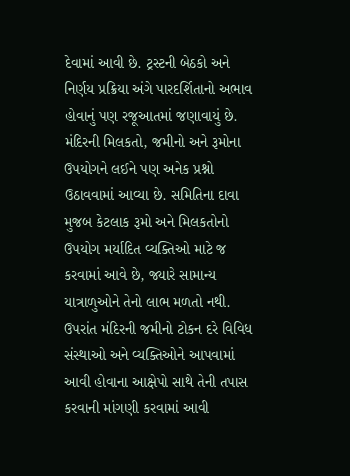દેવામાં આવી છે. ટ્રસ્ટની બેઠકો અને નિર્ણય પ્રક્રિયા અંગે પારદર્શિતાનો અભાવ હોવાનું પણ રજૂઆતમાં જણાવાયું છે. મંદિરની મિલકતો, જમીનો અને રૂમોના ઉપયોગને લઈને પણ અનેક પ્રશ્નો ઉઠાવવામાં આવ્યા છે. સમિતિના દાવા મુજબ કેટલાક રૂમો અને મિલકતોનો ઉપયોગ મર્યાદિત વ્યક્તિઓ માટે જ કરવામાં આવે છે, જ્યારે સામાન્ય યાત્રાળુઓને તેનો લાભ મળતો નથી. ઉપરાંત મંદિરની જમીનો ટોકન દરે વિવિધ સંસ્થાઓ અને વ્યક્તિઓને આપવામાં આવી હોવાના આક્ષેપો સાથે તેની તપાસ કરવાની માંગણી કરવામાં આવી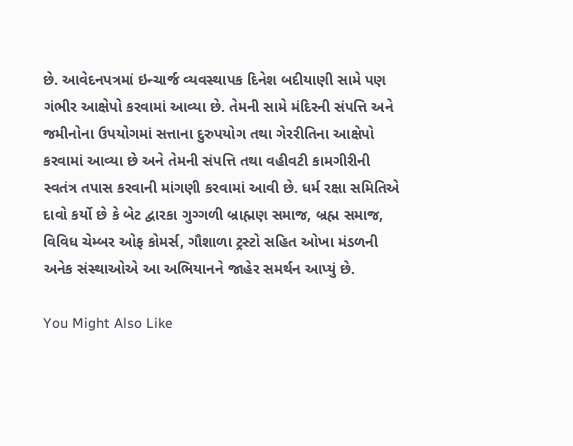છે. આવેદનપત્રમાં ઇન્ચાર્જ વ્યવસ્થાપક દિનેશ બદીયાણી સામે પણ ગંભીર આક્ષેપો કરવામાં આવ્યા છે. તેમની સામે મંદિરની સંપત્તિ અને જમીનોના ઉપયોગમાં સત્તાના દુરુપયોગ તથા ગેરરીતિના આક્ષેપો કરવામાં આવ્યા છે અને તેમની સંપત્તિ તથા વહીવટી કામગીરીની સ્વતંત્ર તપાસ કરવાની માંગણી કરવામાં આવી છે. ધર્મ રક્ષા સમિતિએ દાવો કર્યો છે કે બેટ દ્વારકા ગુગ્ગળી બ્રાહ્મણ સમાજ, બ્રહ્મ સમાજ, વિવિધ ચેમ્બર ઓફ કોમર્સ, ગૌશાળા ટ્રસ્ટો સહિત ઓખા મંડળની અનેક સંસ્થાઓએ આ અભિયાનને જાહેર સમર્થન આપ્યું છે.

You Might Also Like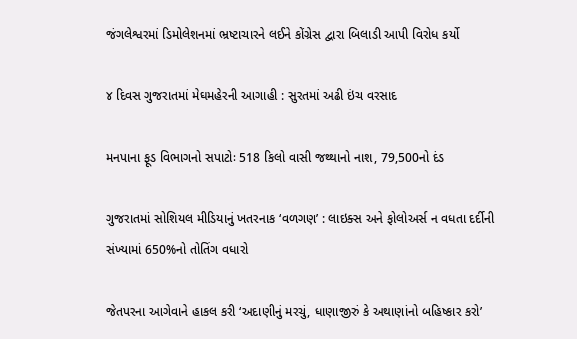જંગલેશ્વરમાં ડિમોલેશનમાં ભ્રષ્ટાચારને લઈને કોંગ્રેસ દ્વારા બિલાડી આપી વિરોધ કર્યો

૪ દિવસ ગુજરાતમાં મેઘમહેરની આગાહી : સુરતમાં અઢી ઇંચ વરસાદ

મનપાના ફૂડ વિભાગનો સપાટોઃ 518 કિલો વાસી જથ્થાનો નાશ, 79,500નો દંડ

ગુજરાતમાં સોશિયલ મીડિયાનું ખતરનાક ‘વળગણ’ : લાઇક્સ અને ફોલોઅર્સ ન વધતા દર્દીની સંખ્યામાં 650%નો તોતિંગ વધારો

જેતપરના આગેવાને હાકલ કરી ‘અદાણીનું મરચું, ધાણાજીરું કે અથાણાંનો બહિષ્કાર કરો’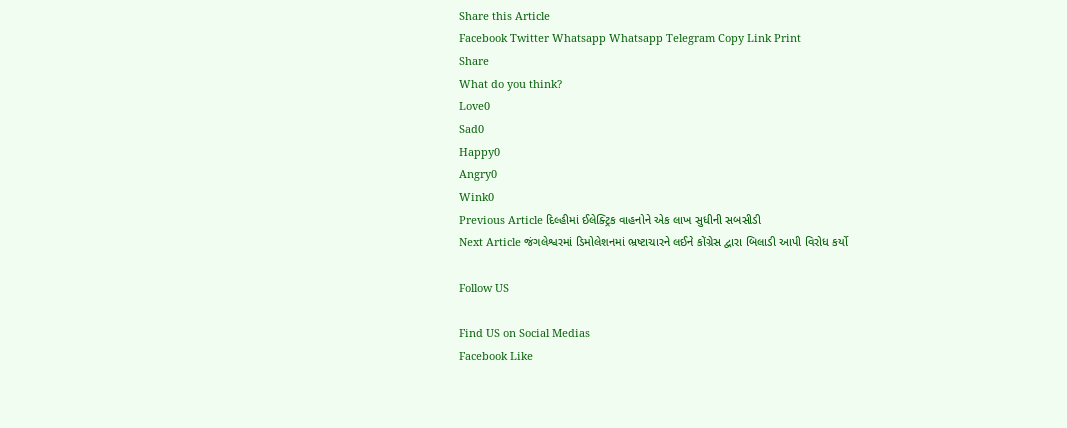Share this Article
Facebook Twitter Whatsapp Whatsapp Telegram Copy Link Print
Share
What do you think?
Love0
Sad0
Happy0
Angry0
Wink0
Previous Article દિલ્હીમાં ઈલેક્ટ્રિક વાહનોને એક લાખ સુધીની સબસીડી
Next Article જંગલેશ્વરમાં ડિમોલેશનમાં ભ્રષ્ટાચારને લઈને કોંગ્રેસ દ્વારા બિલાડી આપી વિરોધ કર્યો

Follow US

Find US on Social Medias
Facebook Like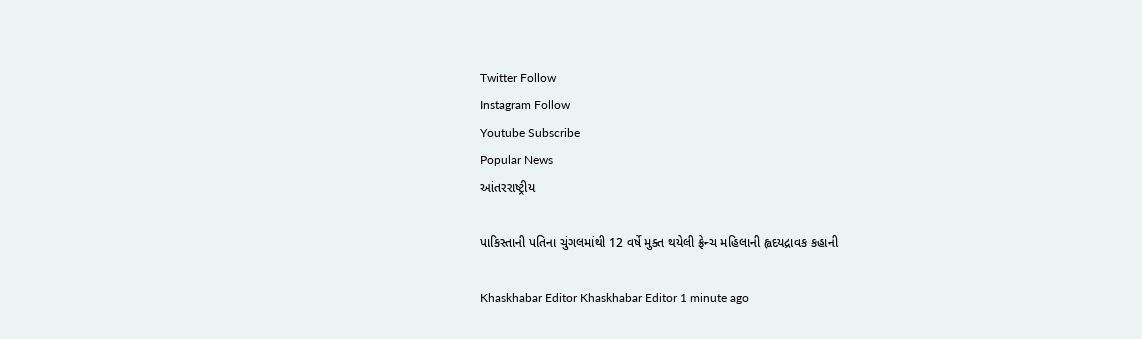Twitter Follow
Instagram Follow
Youtube Subscribe
Popular News
આંતરરાષ્ટ્રીય

પાકિસ્તાની પતિના ચુંગલમાંથી 12 વર્ષે મુક્ત થયેલી ફ્રેન્ચ મહિલાની હ્વદયદ્રાવક કહાની

Khaskhabar Editor Khaskhabar Editor 1 minute ago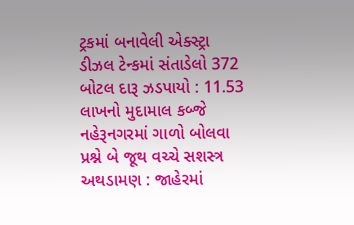ટ્રકમાં બનાવેલી એક્સ્ટ્રા ડીઝલ ટેન્કમાં સંતાડેલો 372 બોટલ દારૂ ઝડપાયો : 11.53 લાખનો મુદામાલ કબ્જે
નહેરૂનગરમાં ગાળો બોલવા પ્રશ્ને બે જૂથ વચ્ચે સશસ્ત્ર અથડામણ : જાહેરમાં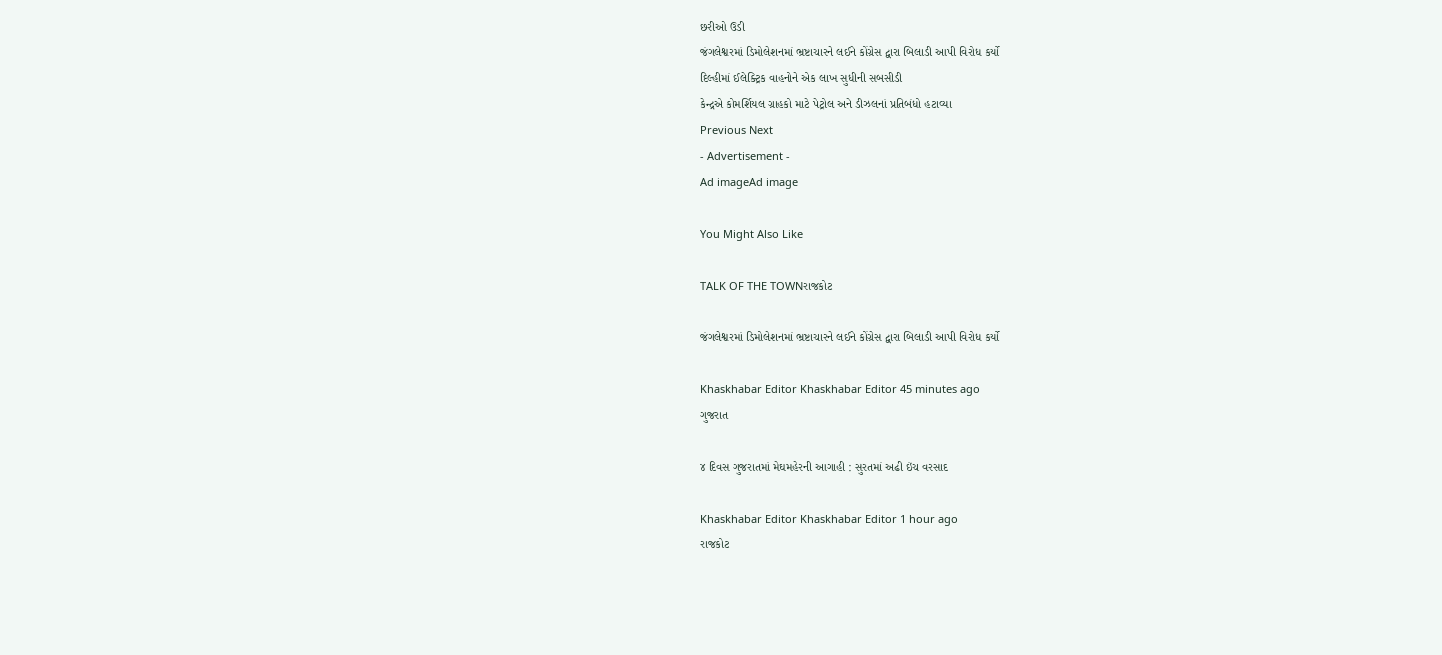છરીઓ ઉડી
જંગલેશ્વરમાં ડિમોલેશનમાં ભ્રષ્ટાચારને લઈને કોંગ્રેસ દ્વારા બિલાડી આપી વિરોધ કર્યો
દિલ્હીમાં ઈલેક્ટ્રિક વાહનોને એક લાખ સુધીની સબસીડી
કેન્દ્રએ કોમર્શિયલ ગ્રાહકો માટે પેટ્રોલ અને ડીઝલનાં પ્રતિબંધો હટાવ્યા
Previous Next
- Advertisement -
Ad imageAd image

You Might Also Like

TALK OF THE TOWNરાજકોટ

જંગલેશ્વરમાં ડિમોલેશનમાં ભ્રષ્ટાચારને લઈને કોંગ્રેસ દ્વારા બિલાડી આપી વિરોધ કર્યો

Khaskhabar Editor Khaskhabar Editor 45 minutes ago
ગુજરાત

૪ દિવસ ગુજરાતમાં મેઘમહેરની આગાહી : સુરતમાં અઢી ઇંચ વરસાદ

Khaskhabar Editor Khaskhabar Editor 1 hour ago
રાજકોટ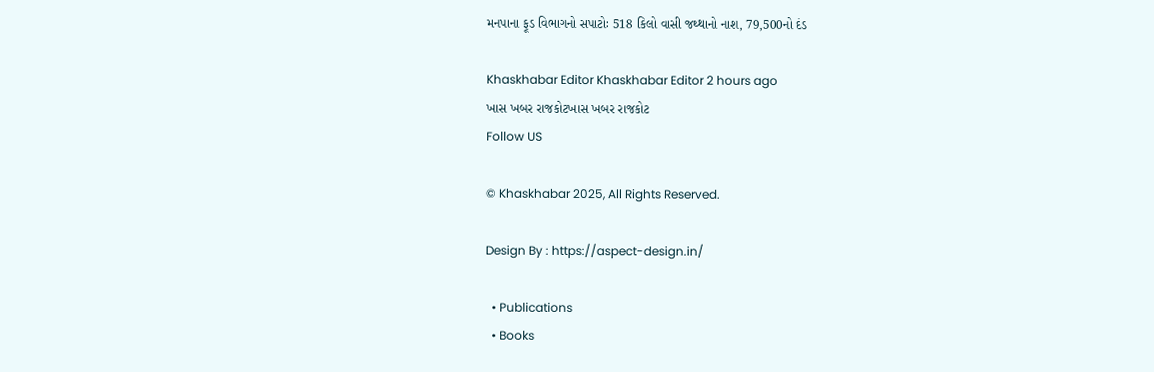મનપાના ફૂડ વિભાગનો સપાટોઃ 518 કિલો વાસી જથ્થાનો નાશ, 79,500નો દંડ

Khaskhabar Editor Khaskhabar Editor 2 hours ago
ખાસ ખબર રાજકોટખાસ ખબર રાજકોટ
Follow US

© Khaskhabar 2025, All Rights Reserved.

Design By : https://aspect-design.in/

  • Publications
  • Books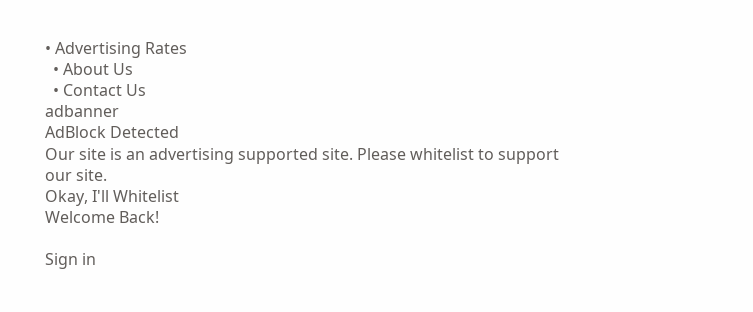• Advertising Rates
  • About Us
  • Contact Us
adbanner
AdBlock Detected
Our site is an advertising supported site. Please whitelist to support our site.
Okay, I'll Whitelist
Welcome Back!

Sign in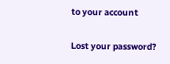to your account

Lost your password?